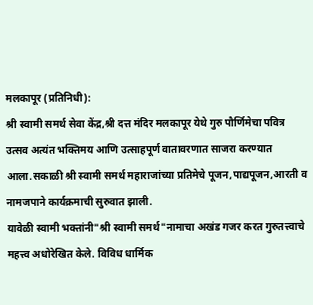मलकापूर (प्रतिनिधी):
श्री स्वामी समर्थ सेवा केंद्र,श्री दत्त मंदिर मलकापूर येथे गुरु पौर्णिमेचा पवित्र उत्सव अत्यंत भक्तिमय आणि उत्साहपूर्ण वातावरणात साजरा करण्यात आला.सकाळी श्री स्वामी समर्थ महाराजांच्या प्रतिमेचे पूजन,पाद्यपूजन,आरती व नामजपाने कार्यक्रमाची सुरुवात झाली.
यावेळी स्वामी भक्तांनी"श्री स्वामी समर्थ"नामाचा अखंड गजर करत गुरुतत्त्वाचे महत्त्व अधोरेखित केले. विविध धार्मिक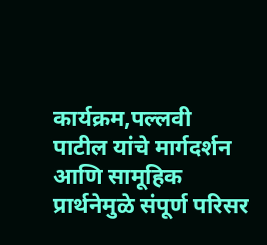कार्यक्रम,पल्लवी पाटील यांचे मार्गदर्शन आणि सामूहिक प्रार्थनेमुळे संपूर्ण परिसर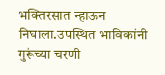भक्तिरसात न्हाऊन निघाला.उपस्थित भाविकांनी गुरूंच्या चरणी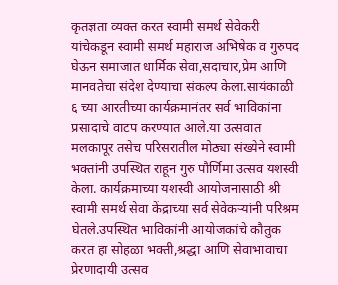कृतज्ञता व्यक्त करत स्वामी समर्थ सेवेकरी यांचेकडून स्वामी समर्थ महाराज अभिषेक व गुरुपद घेऊन समाजात धार्मिक सेवा,सदाचार,प्रेम आणि मानवतेचा संदेश देण्याचा संकल्प केला.सायंकाळी ६ च्या आरतीच्या कार्यक्रमानंतर सर्व भाविकांना प्रसादाचे वाटप करण्यात आले.या उत्सवात मलकापूर तसेच परिसरातील मोठ्या संख्येने स्वामी भक्तांनी उपस्थित राहून गुरु पौर्णिमा उत्सव यशस्वी केला. कार्यक्रमाच्या यशस्वी आयोजनासाठी श्री स्वामी समर्थ सेवा केंद्राच्या सर्व सेवेकऱ्यांनी परिश्रम घेतले.उपस्थित भाविकांनी आयोजकांचे कौतुक करत हा सोहळा भक्ती,श्रद्धा आणि सेवाभावाचा प्रेरणादायी उत्सव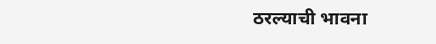ठरल्याची भावना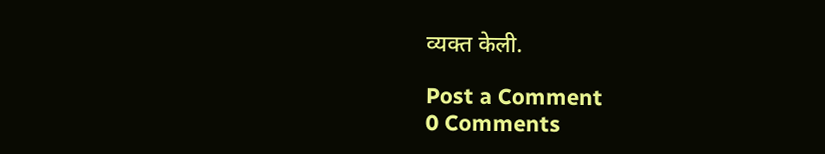व्यक्त केली.

Post a Comment
0 Comments